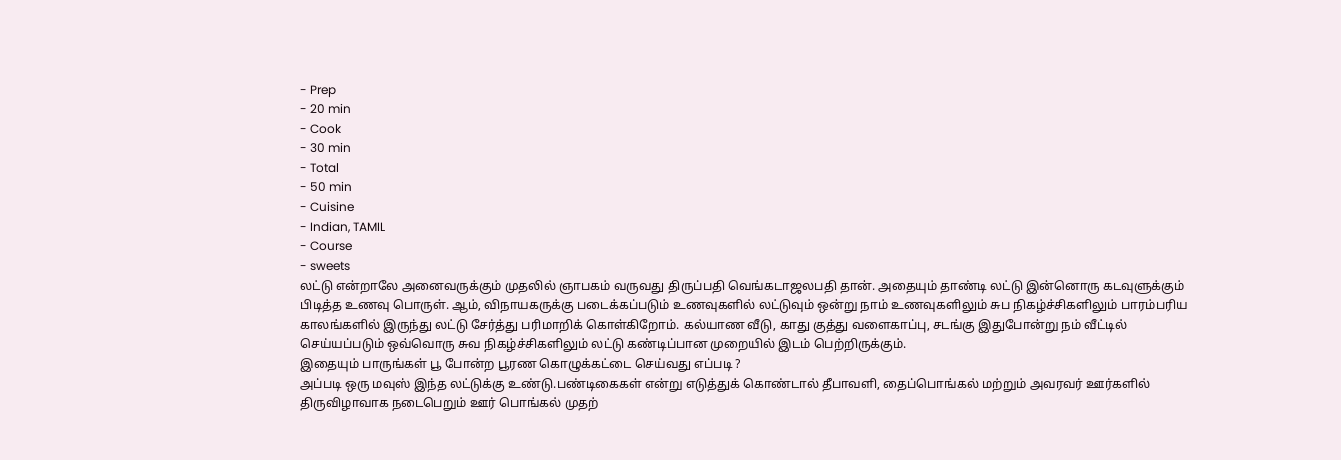- Prep
- 20 min
- Cook
- 30 min
- Total
- 50 min
- Cuisine
- Indian, TAMIL
- Course
- sweets
லட்டு என்றாலே அனைவருக்கும் முதலில் ஞாபகம் வருவது திருப்பதி வெங்கடாஜலபதி தான். அதையும் தாண்டி லட்டு இன்னொரு கடவுளுக்கும் பிடித்த உணவு பொருள். ஆம், விநாயகருக்கு படைக்கப்படும் உணவுகளில் லட்டுவும் ஒன்று நாம் உணவுகளிலும் சுப நிகழ்ச்சிகளிலும் பாரம்பரிய காலங்களில் இருந்து லட்டு சேர்த்து பரிமாறிக் கொள்கிறோம். கல்யாண வீடு, காது குத்து வளைகாப்பு, சடங்கு இதுபோன்று நம் வீட்டில் செய்யப்படும் ஒவ்வொரு சுவ நிகழ்ச்சிகளிலும் லட்டு கண்டிப்பான முறையில் இடம் பெற்றிருக்கும்.
இதையும் பாருங்கள் பூ போன்ற பூரண கொழுக்கட்டை செய்வது எப்படி ?
அப்படி ஒரு மவுஸ் இந்த லட்டுக்கு உண்டு.பண்டிகைகள் என்று எடுத்துக் கொண்டால் தீபாவளி, தைப்பொங்கல் மற்றும் அவரவர் ஊர்களில் திருவிழாவாக நடைபெறும் ஊர் பொங்கல் முதற்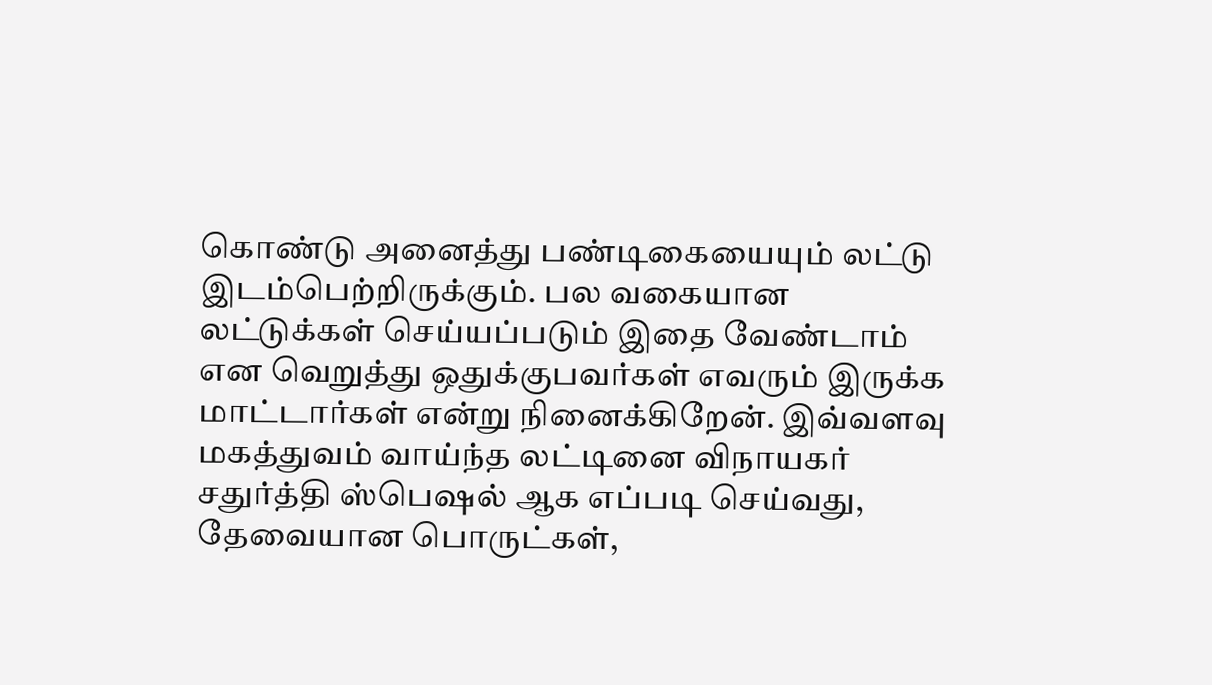கொண்டு அனைத்து பண்டிகையையும் லட்டு இடம்பெற்றிருக்கும். பல வகையான லட்டுக்கள் செய்யப்படும் இதை வேண்டாம் என வெறுத்து ஒதுக்குபவர்கள் எவரும் இருக்க மாட்டார்கள் என்று நினைக்கிறேன். இவ்வளவு மகத்துவம் வாய்ந்த லட்டினை விநாயகர் சதுர்த்தி ஸ்பெஷல் ஆக எப்படி செய்வது, தேவையான பொருட்கள்,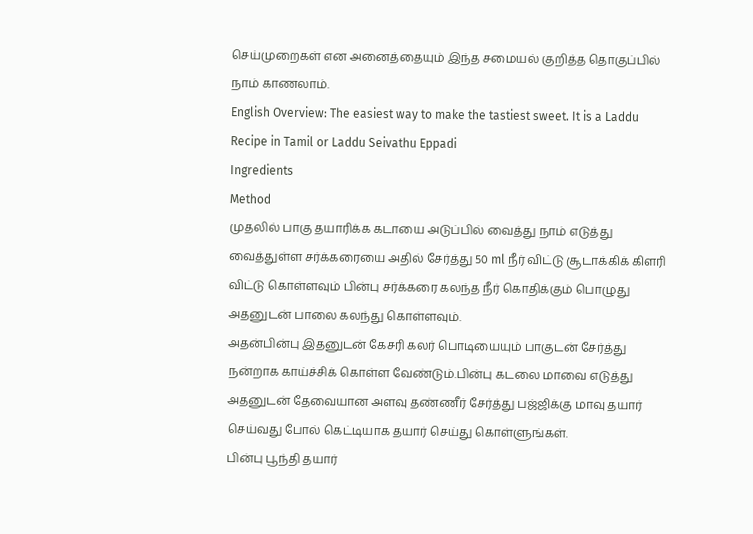செய்முறைகள் என அனைத்தையும் இந்த சமையல் குறித்த தொகுப்பில் நாம் காணலாம்.
English Overview: The easiest way to make the tastiest sweet. It is a Laddu Recipe in Tamil or Laddu Seivathu Eppadi
Ingredients
Method
முதலில் பாகு தயாரிக்க கடாயை அடுப்பில் வைத்து நாம் எடுத்து வைத்துள்ள சர்க்கரையை அதில் சேர்த்து 50 ml நீர் விட்டு சூடாக்கிக் கிளரி விட்டு கொள்ளவும் பின்பு சர்க்கரை கலந்த நீர் கொதிக்கும் பொழுது அதனுடன் பாலை கலந்து கொள்ளவும்.
அதன்பின்பு இதனுடன் கேசரி கலர் பொடியையும் பாகுடன் சேர்த்து நன்றாக காய்ச்சிக் கொள்ள வேண்டும்.பின்பு கடலை மாவை எடுத்து அதனுடன் தேவையான அளவு தண்ணீர் சேர்த்து பஜ்ஜிக்கு மாவு தயார் செய்வது போல் கெட்டியாக தயார் செய்து கொள்ளுங்கள்.
பின்பு பூந்தி தயார்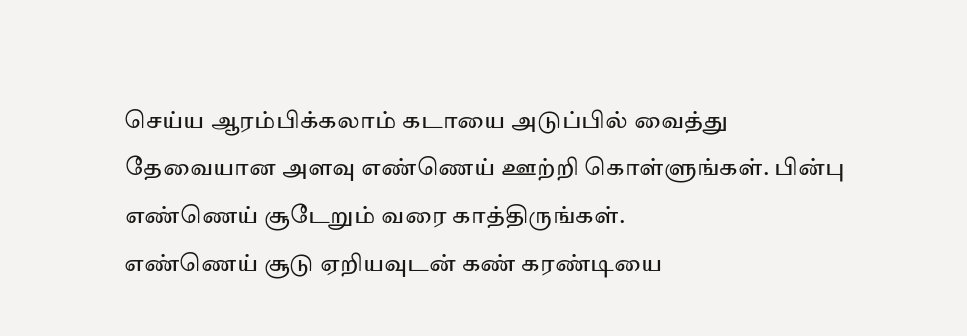செய்ய ஆரம்பிக்கலாம் கடாயை அடுப்பில் வைத்து தேவையான அளவு எண்ணெய் ஊற்றி கொள்ளுங்கள். பின்பு எண்ணெய் சூடேறும் வரை காத்திருங்கள்.
எண்ணெய் சூடு ஏறியவுடன் கண் கரண்டியை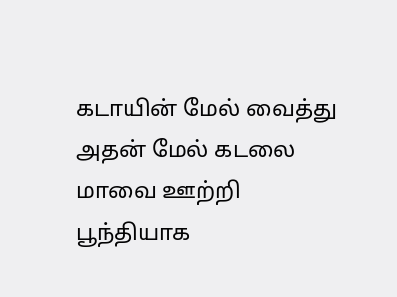கடாயின் மேல் வைத்து அதன் மேல் கடலை மாவை ஊற்றி பூந்தியாக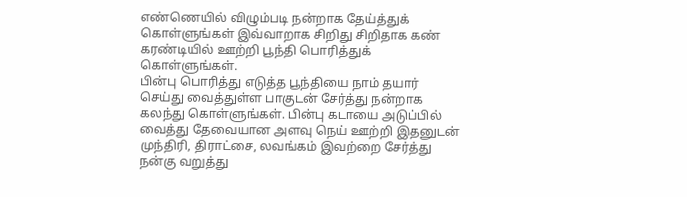எண்ணெயில் விழும்படி நன்றாக தேய்த்துக் கொள்ளுங்கள் இவ்வாறாக சிறிது சிறிதாக கண் கரண்டியில் ஊற்றி பூந்தி பொரித்துக் கொள்ளுங்கள்.
பின்பு பொரித்து எடுத்த பூந்தியை நாம் தயார் செய்து வைத்துள்ள பாகுடன் சேர்த்து நன்றாக கலந்து கொள்ளுங்கள். பின்பு கடாயை அடுப்பில் வைத்து தேவையான அளவு நெய் ஊற்றி இதனுடன் முந்திரி, திராட்சை, லவங்கம் இவற்றை சேர்த்து நன்கு வறுத்து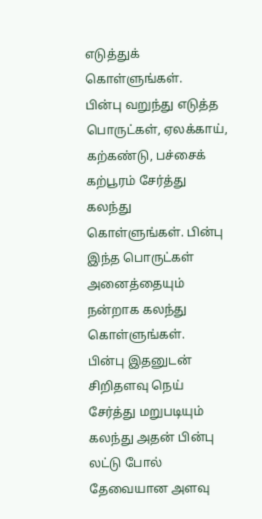எடுத்துக் கொள்ளுங்கள்.
பின்பு வறுந்து எடுத்த பொருட்கள், ஏலக்காய், கற்கண்டு, பச்சைக் கற்பூரம் சேர்த்து கலந்து கொள்ளுங்கள். பின்பு இந்த பொருட்கள் அனைத்தையும் நன்றாக கலந்து கொள்ளுங்கள்.
பின்பு இதனுடன் சிறிதளவு நெய் சேர்த்து மறுபடியும் கலந்து அதன் பின்பு லட்டு போல் தேவையான அளவு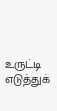உருட்டி எடுத்துக்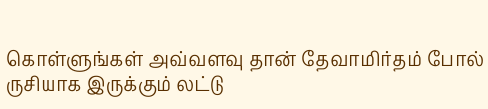கொள்ளுங்கள் அவ்வளவு தான் தேவாமிர்தம் போல் ருசியாக இருக்கும் லட்டு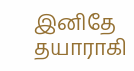இனிதே தயாராகி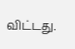விட்டது.